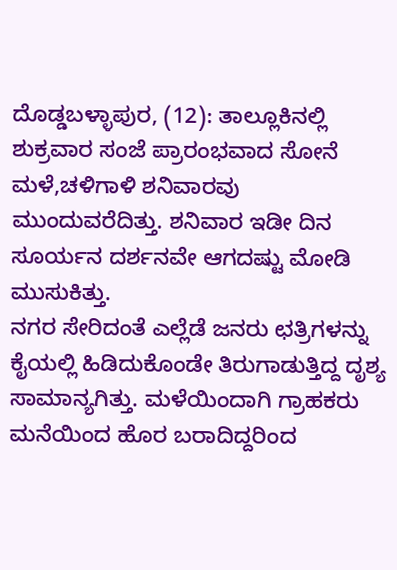ದೊಡ್ಡಬಳ್ಳಾಪುರ, (12): ತಾಲ್ಲೂಕಿನಲ್ಲಿ ಶುಕ್ರವಾರ ಸಂಜೆ ಪ್ರಾರಂಭವಾದ ಸೋನೆ ಮಳೆ,ಚಳಿಗಾಳಿ ಶನಿವಾರವು ಮುಂದುವರೆದಿತ್ತು. ಶನಿವಾರ ಇಡೀ ದಿನ ಸೂರ್ಯನ ದರ್ಶನವೇ ಆಗದಷ್ಟು ಮೋಡಿ ಮುಸುಕಿತ್ತು.
ನಗರ ಸೇರಿದಂತೆ ಎಲ್ಲೆಡೆ ಜನರು ಛತ್ರಿಗಳನ್ನು ಕೈಯಲ್ಲಿ ಹಿಡಿದುಕೊಂಡೇ ತಿರುಗಾಡುತ್ತಿದ್ದ ದೃಶ್ಯ ಸಾಮಾನ್ಯಗಿತ್ತು. ಮಳೆಯಿಂದಾಗಿ ಗ್ರಾಹಕರು ಮನೆಯಿಂದ ಹೊರ ಬರಾದಿದ್ದರಿಂದ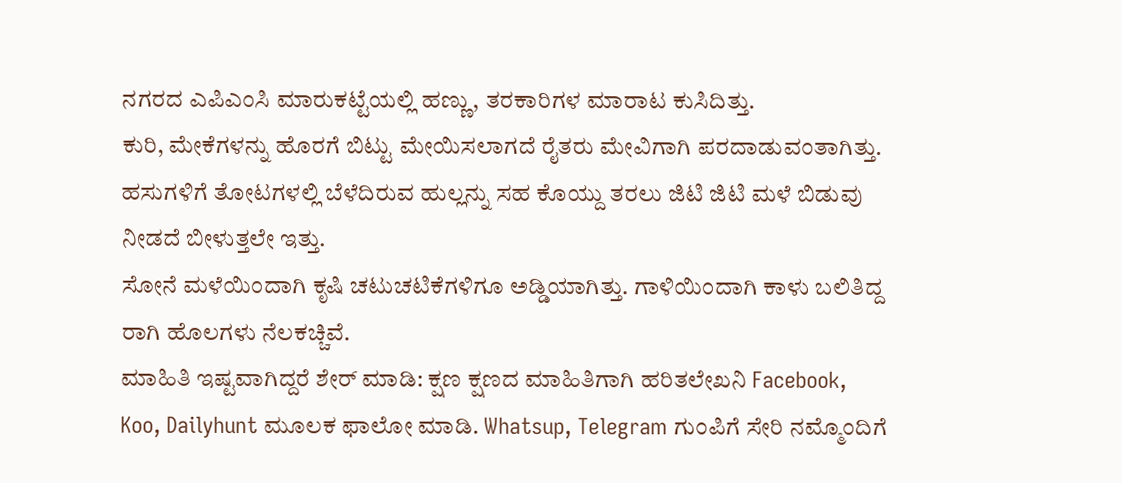ನಗರದ ಎಪಿಎಂಸಿ ಮಾರುಕಟ್ಟೆಯಲ್ಲಿ ಹಣ್ಣು, ತರಕಾರಿಗಳ ಮಾರಾಟ ಕುಸಿದಿತ್ತು.
ಕುರಿ, ಮೇಕೆಗಳನ್ನು ಹೊರಗೆ ಬಿಟ್ಟು ಮೇಯಿಸಲಾಗದೆ ರೈತರು ಮೇವಿಗಾಗಿ ಪರದಾಡುವಂತಾಗಿತ್ತು. ಹಸುಗಳಿಗೆ ತೋಟಗಳಲ್ಲಿ ಬೆಳೆದಿರುವ ಹುಲ್ಲನ್ನು ಸಹ ಕೊಯ್ದು ತರಲು ಜಿಟಿ ಜಿಟಿ ಮಳೆ ಬಿಡುವು ನೀಡದೆ ಬೀಳುತ್ತಲೇ ಇತ್ತು.
ಸೋನೆ ಮಳೆಯಿಂದಾಗಿ ಕೃಷಿ ಚಟುಚಟಿಕೆಗಳಿಗೂ ಅಡ್ಡಿಯಾಗಿತ್ತು. ಗಾಳಿಯಿಂದಾಗಿ ಕಾಳು ಬಲಿತಿದ್ದ ರಾಗಿ ಹೊಲಗಳು ನೆಲಕಚ್ಚಿವೆ.
ಮಾಹಿತಿ ಇಷ್ಟವಾಗಿದ್ದರೆ ಶೇರ್ ಮಾಡಿ: ಕ್ಷಣ ಕ್ಷಣದ ಮಾಹಿತಿಗಾಗಿ ಹರಿತಲೇಖನಿ Facebook, Koo, Dailyhunt ಮೂಲಕ ಫಾಲೋ ಮಾಡಿ. Whatsup, Telegram ಗುಂಪಿಗೆ ಸೇರಿ ನಮ್ಮೊಂದಿಗೆ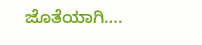ಜೊತೆಯಾಗಿ….